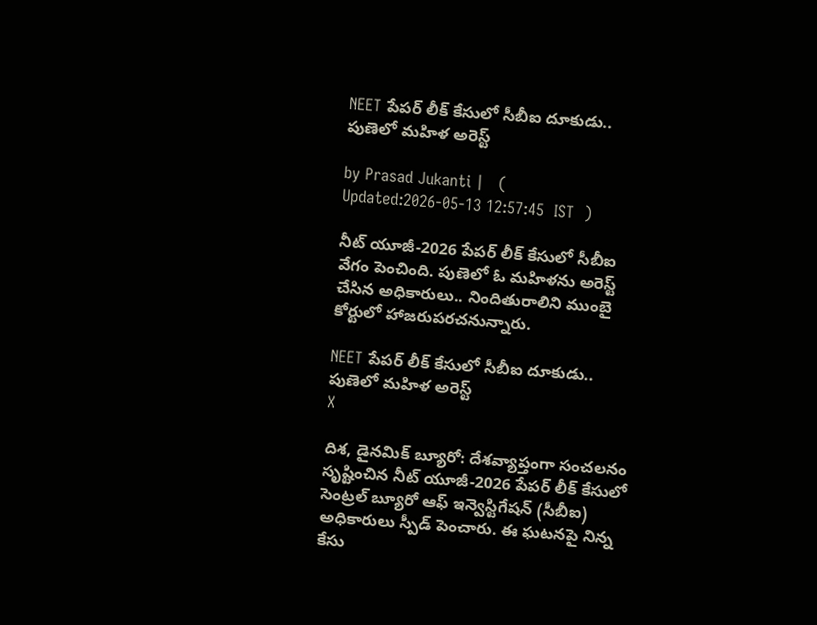NEET పేపర్ లీక్ కేసులో సీబీఐ దూకుడు.. పుణెలో మహిళ అరెస్ట్

by Prasad Jukanti |   (  Updated:2026-05-13 12:57:45  IST  )

నీట్ యూజీ-2026 పేపర్ లీక్ కేసులో సీబీఐ వేగం పెంచింది. పుణెలో ఓ మహిళను అరెస్ట్ చేసిన అధికారులు.. నిందితురాలిని ముంబై కోర్టులో హాజరుపరచనున్నారు.

NEET పేపర్ లీక్ కేసులో సీబీఐ దూకుడు.. పుణెలో మహిళ అరెస్ట్
X

దిశ, డైనమిక్ బ్యూరో: దేశవ్యాప్తంగా సంచలనం సృష్టించిన నీట్ యూజీ-2026 పేపర్ లీక్ కేసులో సెంట్రల్ బ్యూరో ఆఫ్ ఇన్వెస్టిగేషన్ (సీబీఐ) అధికారులు స్పీడ్ పెంచారు. ఈ ఘటనపై నిన్న కేసు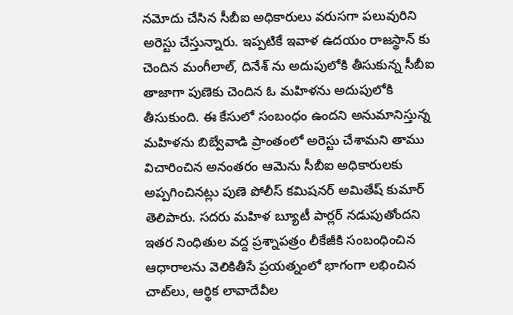నమోదు చేసిన సీబీఐ అధికారులు వరుసగా పలువురిని అరెస్టు చేస్తున్నారు. ఇప్పటికే ఇవాళ ఉదయం రాజస్థాన్ కు చెందిన మంగీలాల్, దినేశ్ ను అదుపులోకి తీసుకున్న సీబీఐ తాజాగా పుణెకు చెందిన ఓ మహిళను అదుపులోకి తీసుకుంది. ఈ కేసులో సంబంధం ఉందని అనుమానిస్తున్న మహిళను బిబ్వేవాడి ప్రాంతంలో అరెస్టు చేశామని తాము విచారించిన అనంతరం ఆమెను సీబీఐ అధికారులకు అప్పగించినట్లు పుణె పోలీస్ కమిషనర్ అమితేష్ కుమార్ తెలిపారు. సదరు మహిళ బ్యూటీ పార్లర్ నడుపుతోందని ఇతర నింధితుల వద్ద ప్రశ్నాపత్రం లీకేజీకి సంబంధించిన ఆధారాలను వెలికితీసే ప్రయత్నంలో భాగంగా లభించిన చాట్‍లు, ఆర్థిక లావాదేవీల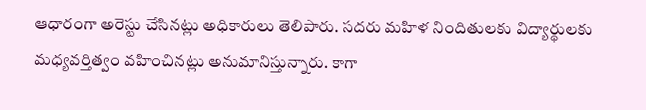ఆధారంగా అరెస్టు చేసినట్లు అధికారులు తెలిపారు. సదరు మహిళ నిందితులకు విద్యార్థులకు మధ్యవర్తిత్వం వహించినట్లు అనుమానిస్తున్నారు. కాగా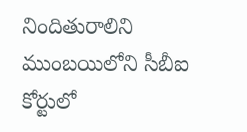నిందితురాలిని ముంబయిలోని సీబీఐ కోర్టులో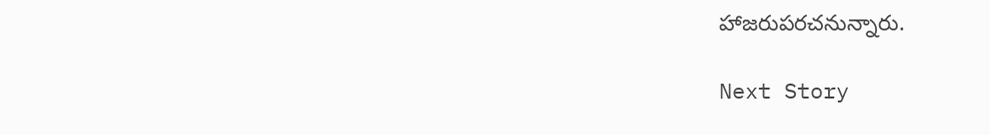హాజరుపరచనున్నారు.

Next Story